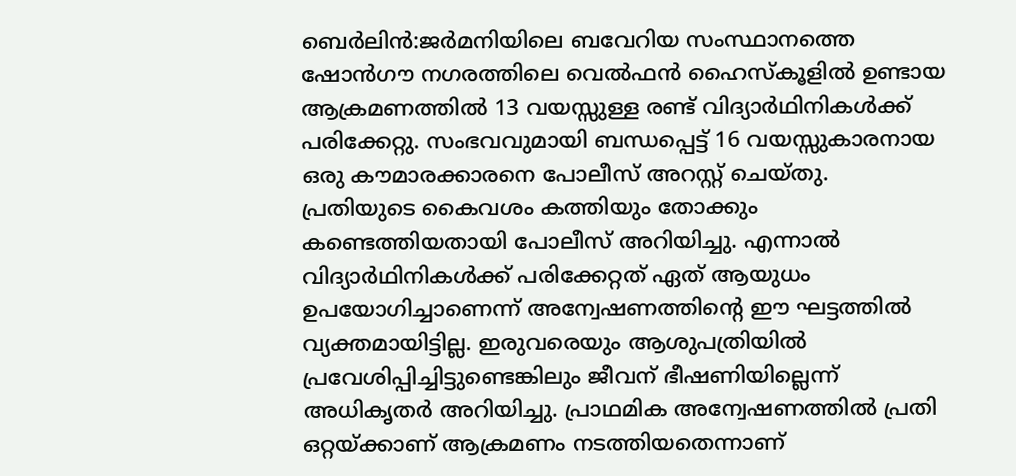ബെർലിൻ:ജർമനിയിലെ ബവേറിയ സംസ്ഥാനത്തെ ഷോൻഗൗ നഗരത്തിലെ വെൽഫൻ ഹൈസ്കൂളിൽ ഉണ്ടായ ആക്രമണത്തിൽ 13 വയസ്സുള്ള രണ്ട് വിദ്യാർഥിനികൾക്ക് പരിക്കേറ്റു. സംഭവവുമായി ബന്ധപ്പെട്ട് 16 വയസ്സുകാരനായ ഒരു കൗമാരക്കാരനെ പോലീസ് അറസ്റ്റ് ചെയ്തു.
പ്രതിയുടെ കൈവശം കത്തിയും തോക്കും കണ്ടെത്തിയതായി പോലീസ് അറിയിച്ചു. എന്നാൽ വിദ്യാർഥിനികൾക്ക് പരിക്കേറ്റത് ഏത് ആയുധം ഉപയോഗിച്ചാണെന്ന് അന്വേഷണത്തിന്റെ ഈ ഘട്ടത്തിൽ വ്യക്തമായിട്ടില്ല. ഇരുവരെയും ആശുപത്രിയിൽ പ്രവേശിപ്പിച്ചിട്ടുണ്ടെങ്കിലും ജീവന് ഭീഷണിയില്ലെന്ന് അധികൃതർ അറിയിച്ചു. പ്രാഥമിക അന്വേഷണത്തിൽ പ്രതി ഒറ്റയ്ക്കാണ് ആക്രമണം നടത്തിയതെന്നാണ്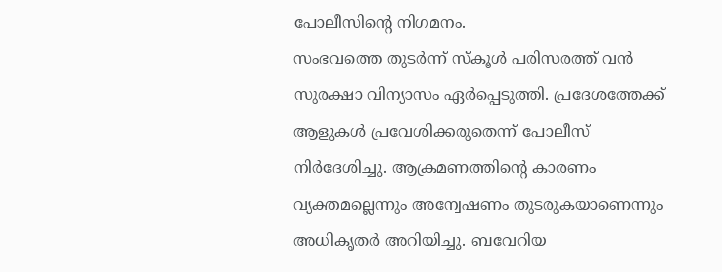പോലീസിന്റെ നിഗമനം.
സംഭവത്തെ തുടർന്ന് സ്കൂൾ പരിസരത്ത് വൻ സുരക്ഷാ വിന്യാസം ഏർപ്പെടുത്തി. പ്രദേശത്തേക്ക് ആളുകൾ പ്രവേശിക്കരുതെന്ന് പോലീസ് നിർദേശിച്ചു. ആക്രമണത്തിന്റെ കാരണം വ്യക്തമല്ലെന്നും അന്വേഷണം തുടരുകയാണെന്നും അധികൃതർ അറിയിച്ചു. ബവേറിയ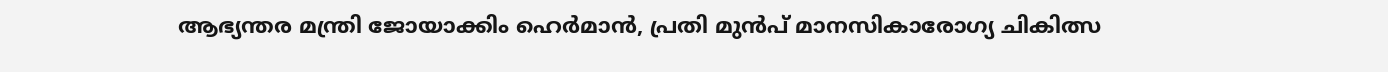ആഭ്യന്തര മന്ത്രി ജോയാക്കിം ഹെർമാൻ, പ്രതി മുൻപ് മാനസികാരോഗ്യ ചികിത്സ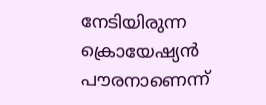നേടിയിരുന്ന ക്രൊയേഷ്യൻ പൗരനാണെന്ന്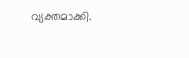വ്യക്തമാക്കി.